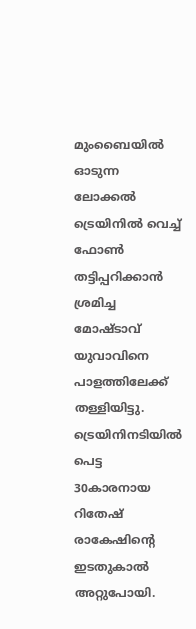മുംബൈയിൽ ഓടുന്ന ലോക്കൽ ട്രെയിനിൽ വെച്ച് ഫോൺ തട്ടിപ്പറിക്കാൻ ശ്രമിച്ച മോഷ്ടാവ് യുവാവിനെ പാളത്തിലേക്ക് തള്ളിയിട്ടു. ട്രെയിനിനടിയിൽ പെട്ട 30കാരനായ റിതേഷ് രാകേഷിന്റെ ഇടതുകാൽ അറ്റുപോയി.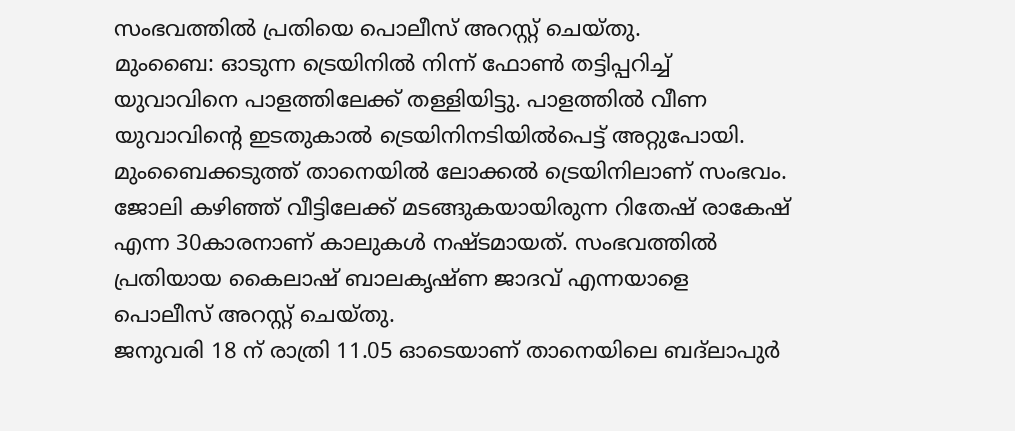സംഭവത്തിൽ പ്രതിയെ പൊലീസ് അറസ്റ്റ് ചെയ്തു.
മുംബൈ: ഓടുന്ന ട്രെയിനിൽ നിന്ന് ഫോൺ തട്ടിപ്പറിച്ച് യുവാവിനെ പാളത്തിലേക്ക് തള്ളിയിട്ടു. പാളത്തിൽ വീണ യുവാവിൻ്റെ ഇടതുകാൽ ട്രെയിനിനടിയിൽപെട്ട് അറ്റുപോയി. മുംബൈക്കടുത്ത് താനെയിൽ ലോക്കൽ ട്രെയിനിലാണ് സംഭവം. ജോലി കഴിഞ്ഞ് വീട്ടിലേക്ക് മടങ്ങുകയായിരുന്ന റിതേഷ് രാകേഷ് എന്ന 30കാരനാണ് കാലുകൾ നഷ്ടമായത്. സംഭവത്തിൽ പ്രതിയായ കൈലാഷ് ബാലകൃഷ്ണ ജാദവ് എന്നയാളെ പൊലീസ് അറസ്റ്റ് ചെയ്തു.
ജനുവരി 18 ന് രാത്രി 11.05 ഓടെയാണ് താനെയിലെ ബദ്ലാപുർ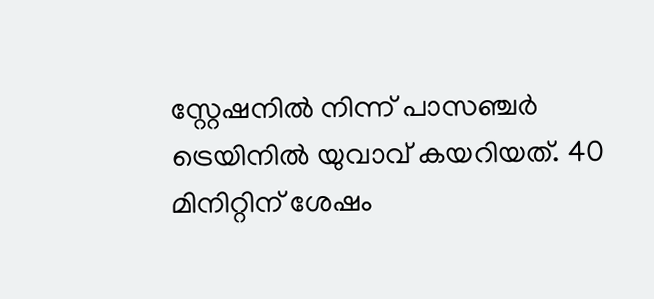സ്റ്റേഷനിൽ നിന്ന് പാസഞ്ചർ ട്രെയിനിൽ യുവാവ് കയറിയത്. 40 മിനിറ്റിന് ശേഷം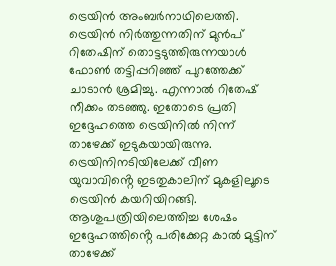ട്രെയിൻ അംബർനാഥിലെത്തി. ട്രെയിൻ നിർത്തുന്നതിന് മുൻപ് റിതേഷിന് തൊട്ടടുത്തിരുന്നയാൾ ഫോൺ തട്ടിപ്പറിഞ്ഞ് പുറത്തേക്ക് ചാടാൻ ശ്രമിച്ചു. എന്നാൽ റിതേഷ് നീക്കം തടഞ്ഞു. ഇതോടെ പ്രതി ഇദ്ദേഹത്തെ ട്രെയിനിൽ നിന്ന് താഴേക്ക് ഇടുകയായിരുന്നു. ട്രെയിനിനടിയിലേക്ക് വീണ യുവാവിൻ്റെ ഇടതുകാലിന് മുകളിലൂടെ ട്രെയിൻ കയറിയിറങ്ങി. ആശുപത്രിയിലെത്തിച്ച ശേഷം ഇദ്ദേഹത്തിൻ്റെ പരിക്കേറ്റ കാൽ മുട്ടിന് താഴേക്ക്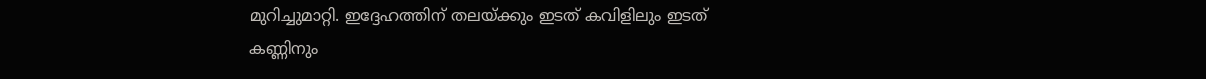മുറിച്ചുമാറ്റി. ഇദ്ദേഹത്തിന് തലയ്ക്കും ഇടത് കവിളിലും ഇടത് കണ്ണിനും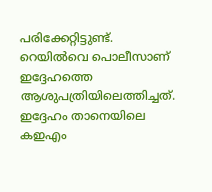പരിക്കേറ്റിട്ടുണ്ട്. റെയിൽവെ പൊലീസാണ് ഇദ്ദേഹത്തെ ആശുപത്രിയിലെത്തിച്ചത്. ഇദ്ദേഹം താനെയിലെ കഇഎം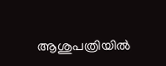ആശുപത്രിയിൽ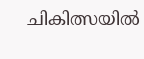ചികിത്സയിൽ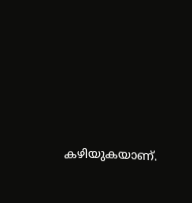കഴിയുകയാണ്.